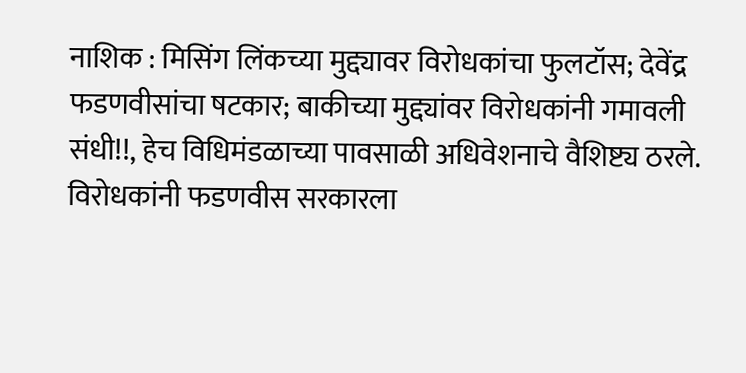नाशिक : मिसिंग लिंकच्या मुद्द्यावर विरोधकांचा फुलटॉस; देवेंद्र फडणवीसांचा षटकार; बाकीच्या मुद्द्यांवर विरोधकांनी गमावली संधी!!, हेच विधिमंडळाच्या पावसाळी अधिवेशनाचे वैशिष्ट्य ठरले. विरोधकांनी फडणवीस सरकारला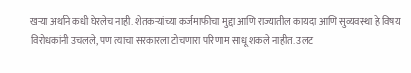खऱ्या अर्थाने कधी घेरलेच नाही. शेतकऱ्यांच्या कर्जमाफीचा मुद्दा आणि राज्यातील कायदा आणि सुव्यवस्था हे विषय विरोधकांनी उचलले, पण त्याचा सरकारला टोचणारा परिणाम साधू शकले नाहीत. उलट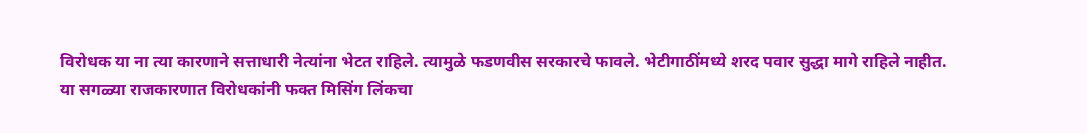विरोधक या ना त्या कारणाने सत्ताधारी नेत्यांना भेटत राहिले. त्यामुळे फडणवीस सरकारचे फावले. भेटीगाठींमध्ये शरद पवार सुद्धा मागे राहिले नाहीत.
या सगळ्या राजकारणात विरोधकांनी फक्त मिसिंग लिंकचा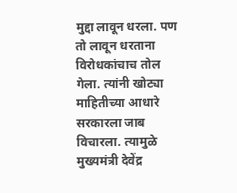मुद्दा लावून धरला. पण तो लावून धरताना विरोधकांचाच तोल गेला. त्यांनी खोट्या माहितीच्या आधारे सरकारला जाब विचारला. त्यामुळे मुख्यमंत्री देवेंद्र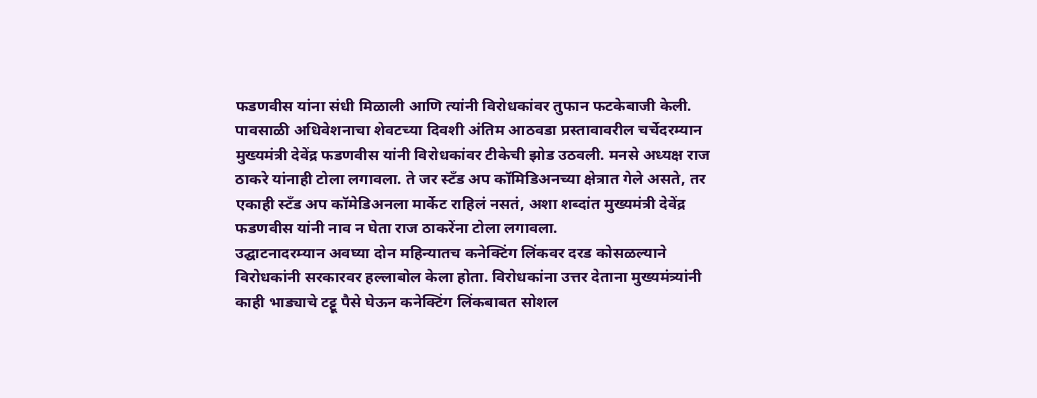फडणवीस यांना संधी मिळाली आणि त्यांनी विरोधकांवर तुफान फटकेबाजी केली. पावसाळी अधिवेशनाचा शेवटच्या दिवशी अंतिम आठवडा प्रस्तावावरील चर्चेदरम्यान मुख्यमंत्री देवेंद्र फडणवीस यांनी विरोधकांवर टीकेची झोड उठवली. मनसे अध्यक्ष राज ठाकरे यांनाही टोला लगावला. ते जर स्टँड अप कॉमिडिअनच्या क्षेत्रात गेले असते, तर एकाही स्टँड अप कॉमेडिअनला मार्केट राहिलं नसतं, अशा शब्दांत मुख्यमंत्री देवेंद्र फडणवीस यांनी नाव न घेता राज ठाकरेंना टोला लगावला.
उद्घाटनादरम्यान अवघ्या दोन महिन्यातच कनेक्टिंग लिंकवर दरड कोसळल्याने विरोधकांनी सरकारवर हल्लाबोल केला होता. विरोधकांना उत्तर देताना मुख्यमंत्र्यांनी काही भाड्याचे टट्टू पैसे घेऊन कनेक्टिंग लिंकबाबत सोशल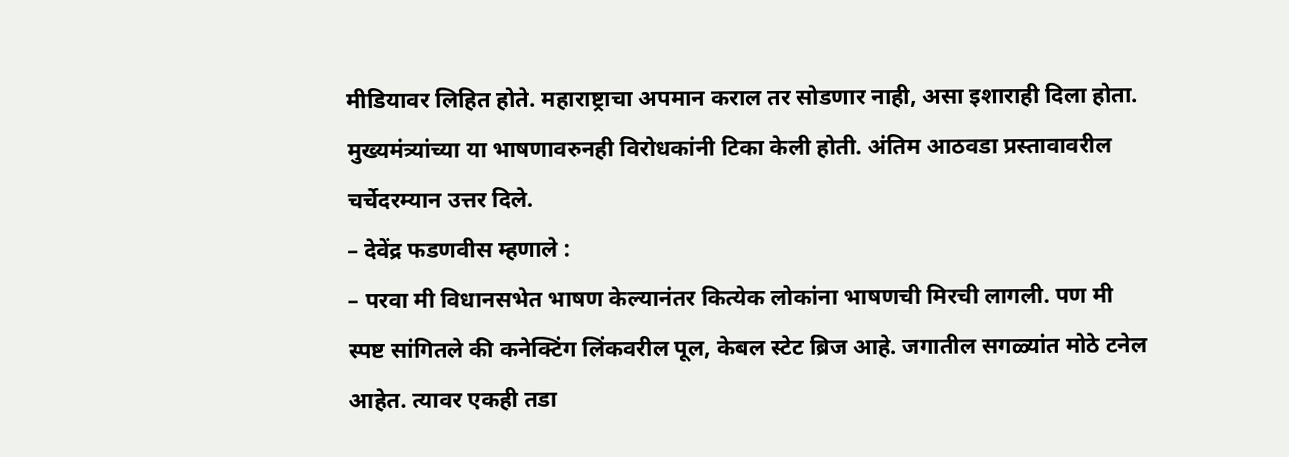मीडियावर लिहित होते. महाराष्ट्राचा अपमान कराल तर सोडणार नाही, असा इशाराही दिला होता. मुख्यमंत्र्यांच्या या भाषणावरुनही विरोधकांनी टिका केली होती. अंतिम आठवडा प्रस्तावावरील चर्चेदरम्यान उत्तर दिले.
– देवेंद्र फडणवीस म्हणाले :
– परवा मी विधानसभेत भाषण केल्यानंतर कित्येक लोकांना भाषणची मिरची लागली. पण मी स्पष्ट सांगितले की कनेक्टिंग लिंकवरील पूल, केबल स्टेट ब्रिज आहे. जगातील सगळ्यांत मोठे टनेल आहेत. त्यावर एकही तडा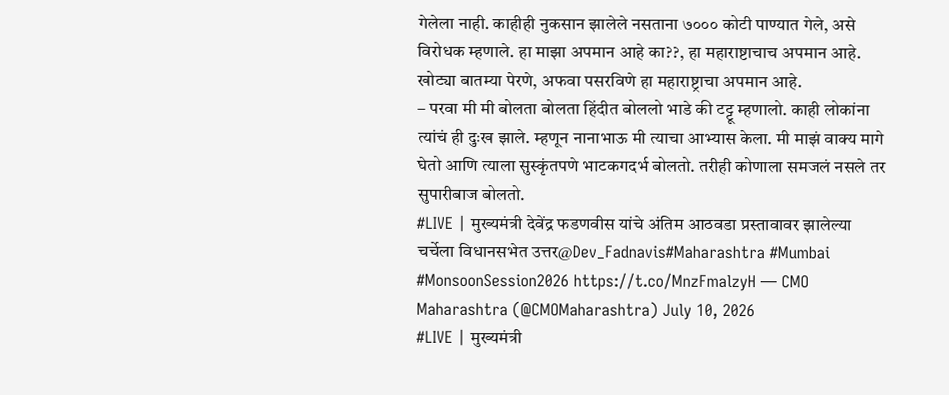गेलेला नाही. काहीही नुकसान झालेले नसताना ७००० कोटी पाण्यात गेले, असे विरोधक म्हणाले. हा माझा अपमान आहे का??, हा महाराष्टाचाच अपमान आहे. खोट्या बातम्या पेरणे, अफवा पसरविणे हा महाराष्ट्राचा अपमान आहे.
– परवा मी मी बोलता बोलता हिंदीत बोललो भाडे की टट्टू म्हणालो. काही लोकांना त्यांचं ही दुःख झाले. म्हणून नानाभाऊ मी त्याचा आभ्यास केला. मी माझं वाक्य मागे घेतो आणि त्याला सुस्कृंतपणे भाटकगदर्भ बोलतो. तरीही कोणाला समजलं नसले तर सुपारीबाज बोलतो.
#LIVE | मुख्यमंत्री देवेंद्र फडणवीस यांचे अंतिम आठवडा प्रस्तावावर झालेल्या चर्चेला विधानसभेत उत्तर@Dev_Fadnavis#Maharashtra #Mumbai #MonsoonSession2026 https://t.co/MnzFmalzyH — CMO Maharashtra (@CMOMaharashtra) July 10, 2026
#LIVE | मुख्यमंत्री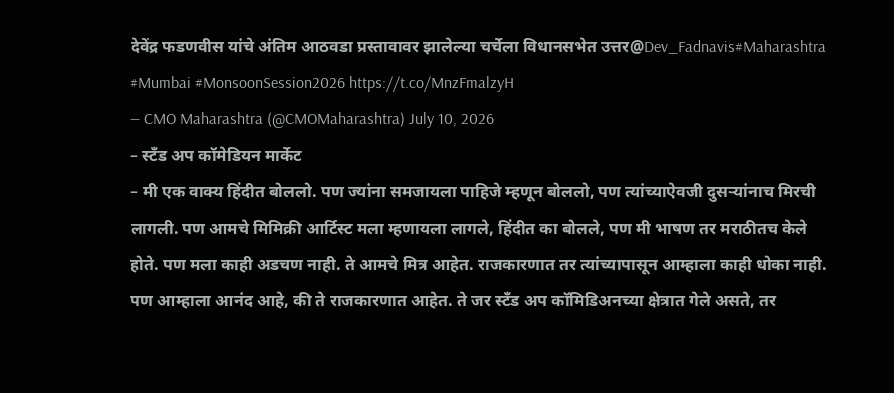देवेंद्र फडणवीस यांचे अंतिम आठवडा प्रस्तावावर झालेल्या चर्चेला विधानसभेत उत्तर@Dev_Fadnavis#Maharashtra #Mumbai #MonsoonSession2026 https://t.co/MnzFmalzyH
— CMO Maharashtra (@CMOMaharashtra) July 10, 2026
– स्टँड अप कॉमेडियन मार्केट
– मी एक वाक्य हिंदीत बोललो. पण ज्यांना समजायला पाहिजे म्हणून बोललो, पण त्यांच्याऐवजी दुसऱ्यांनाच मिरची लागली. पण आमचे मिमिक्री आर्टिस्ट मला म्हणायला लागले, हिंदीत का बोलले, पण मी भाषण तर मराठीतच केले होते. पण मला काही अडचण नाही. ते आमचे मित्र आहेत. राजकारणात तर त्यांच्यापासून आम्हाला काही धोका नाही. पण आम्हाला आनंद आहे, की ते राजकारणात आहेत. ते जर स्टँड अप कॉमिडिअनच्या क्षेत्रात गेले असते, तर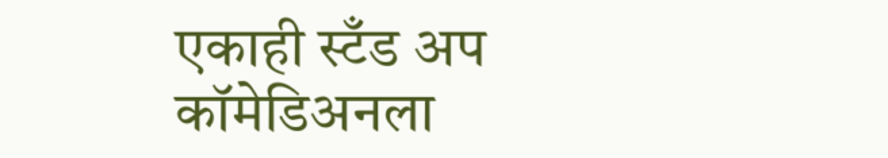एकाही स्टँड अप कॉमेडिअनला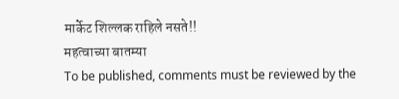मार्केट शिल्लक राहिले नसते!!
महत्वाच्या बातम्या
To be published, comments must be reviewed by the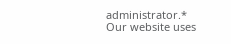administrator.*
Our website uses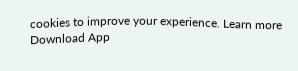cookies to improve your experience. Learn more
Download App